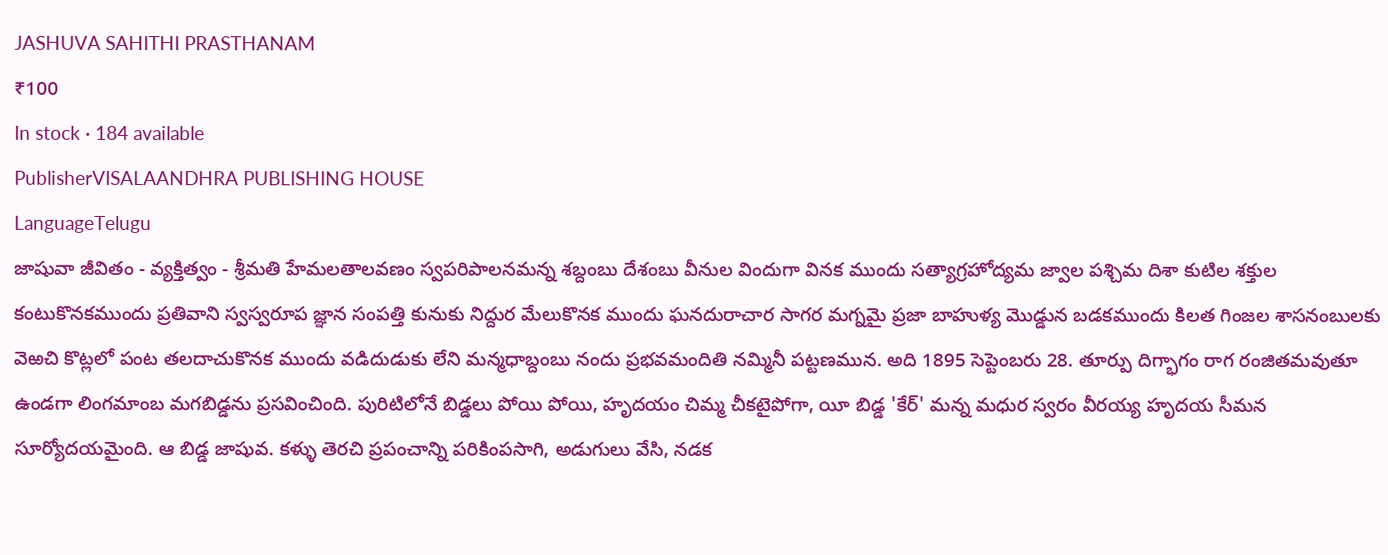JASHUVA SAHITHI PRASTHANAM
₹100
In stock · 184 available
PublisherVISALAANDHRA PUBLISHING HOUSE
LanguageTelugu
జాషువా జీవితం - వ్యక్తిత్వం - శ్రీమతి హేమలతాలవణం స్వపరిపాలనమన్న శబ్దంబు దేశంబు వీనుల విందుగా వినక ముందు సత్యాగ్రహోద్యమ జ్వాల పశ్చిమ దిశా కుటిల శక్తుల కంటుకొనకముందు ప్రతివాని స్వస్వరూప జ్ఞాన సంపత్తి కునుకు నిద్దుర మేలుకొనక ముందు ఘనదురాచార సాగర మగ్నమై ప్రజా బాహుళ్య మొడ్డున బడకముందు కిలత గింజల శాసనంబులకు వెఱచి కొట్లలో పంట తలదాచుకొనక ముందు వడిదుడుకు లేని మన్మధాబ్దంబు నందు ప్రభవమందితి నమ్మినీ పట్టణమున. అది 1895 సెప్టెంబరు 28. తూర్పు దిగ్భాగం రాగ రంజితమవుతూ ఉండగా లింగమాంబ మగబిడ్డను ప్రసవించింది. పురిటిలోనే బిడ్డలు పోయి పోయి, హృదయం చిమ్మ చీకటైపోగా, యీ బిడ్డ 'కేర్' మన్న మధుర స్వరం వీరయ్య హృదయ సీమన సూర్యోదయమైంది. ఆ బిడ్డ జాషువ. కళ్ళు తెరచి ప్రపంచాన్ని పరికింపసాగి, అడుగులు వేసి, నడక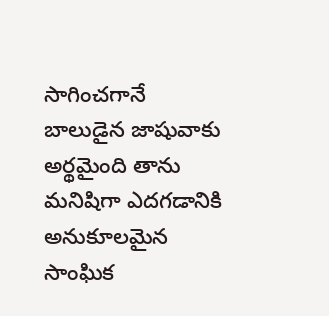సాగించగానే బాలుడైన జాషువాకు అర్థమైంది తాను మనిషిగా ఎదగడానికి అనుకూలమైన సాంఘిక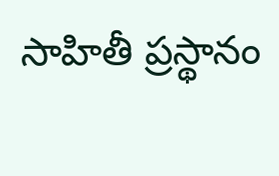సాహితీ ప్రస్థానం